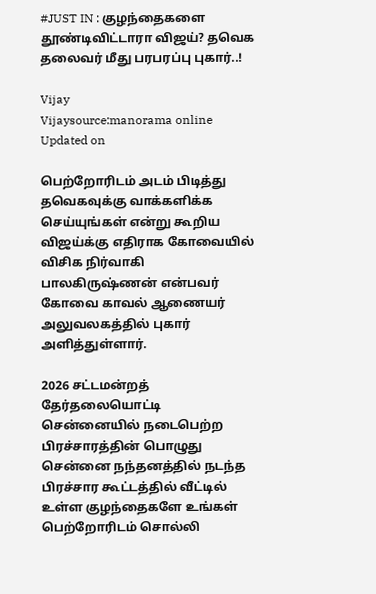#JUST IN : குழந்தைகளை தூண்டிவிட்டாரா விஜய்? தவெக தலைவர் மீது பரபரப்பு புகார்..!

Vijay
Vijaysource:manorama online
Updated on

பெற்றோரிடம் அடம் பிடித்து தவெகவுக்கு வாக்களிக்க செய்யுங்கள் என்று கூறிய விஜய்க்கு எதிராக கோவையில் விசிக நிர்வாகி பாலகிருஷ்ணன் என்பவர் கோவை காவல் ஆணையர் அலுவலகத்தில் புகார் அளித்துள்ளார்.

2026 சட்டமன்றத் தேர்தலையொட்டி சென்னையில் நடைபெற்ற பிரச்சாரத்தின் பொழுது சென்னை நந்தனத்தில் நடந்த பிரச்சார கூட்டத்தில் வீட்டில் உள்ள குழந்தைகளே உங்கள் பெற்றோரிடம் சொல்லி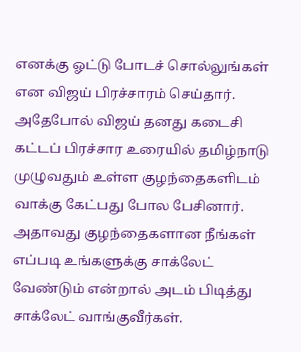எனக்கு ஓட்டு போடச் சொல்லுங்கள் என விஜய் பிரச்சாரம் செய்தார். அதேபோல் விஜய் தனது கடைசி கட்டப் பிரச்சார உரையில் தமிழ்நாடு முழுவதும் உள்ள குழந்தைகளிடம் வாக்கு கேட்பது போல பேசினார். அதாவது குழந்தைகளான நீங்கள் எப்படி உங்களுக்கு சாக்லேட் வேண்டும் என்றால் அடம் பிடித்து சாக்லேட் வாங்குவீர்கள்.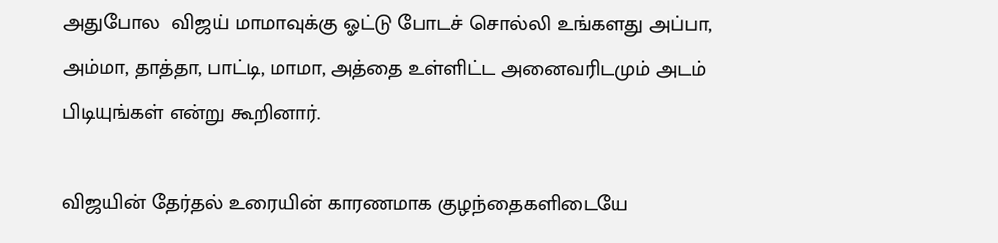அதுபோல  விஜய் மாமாவுக்கு ஓட்டு போடச் சொல்லி உங்களது அப்பா, அம்மா, தாத்தா, பாட்டி, மாமா, அத்தை உள்ளிட்ட அனைவரிடமும் அடம் பிடியுங்கள் என்று கூறினார்.

விஜயின் தேர்தல் உரையின் காரணமாக குழந்தைகளிடையே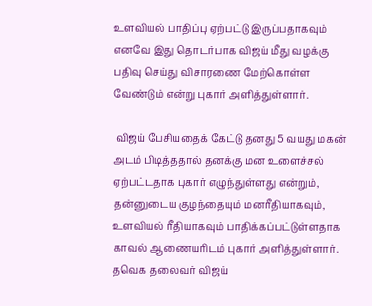உளவியல் பாதிப்பு ஏற்பட்டு இருப்பதாகவும் எனவே இது தொடர்பாக விஜய் மீது வழக்கு பதிவு செய்து விசாரணை மேற்கொள்ள வேண்டும் என்று புகார் அளித்துள்ளார்.

 விஜய் பேசியதைக் கேட்டு தனது 5 வயது மகன் அடம் பிடித்ததால் தனக்கு மன உளைச்சல் ஏற்பட்டதாக புகார் எழுந்துள்ளது என்றும், தன்னுடைய குழந்தையும் மனரீதியாகவும், உளவியல் ரீதியாகவும் பாதிக்கப்பட்டுள்ளதாக காவல் ஆணையரிடம் புகார் அளித்துள்ளார். தவெக தலைவர் விஜய்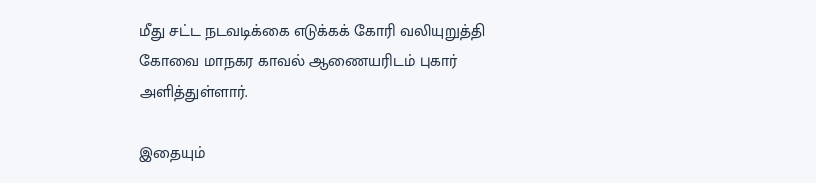மீது சட்ட நடவடிக்கை எடுக்கக் கோரி வலியுறுத்தி கோவை மாநகர காவல் ஆணையரிடம் புகார் அளித்துள்ளார்.

இதையும்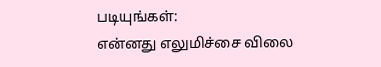படியுங்கள்:
என்னது எலுமிச்சை விலை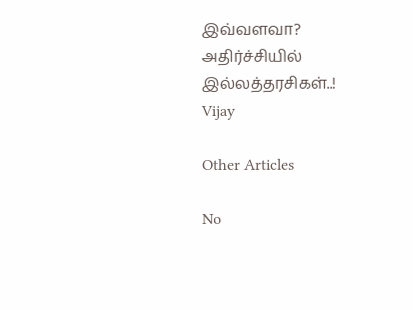இவ்வளவா? அதிர்ச்சியில் இல்லத்தரசிகள்..!
Vijay

Other Articles

No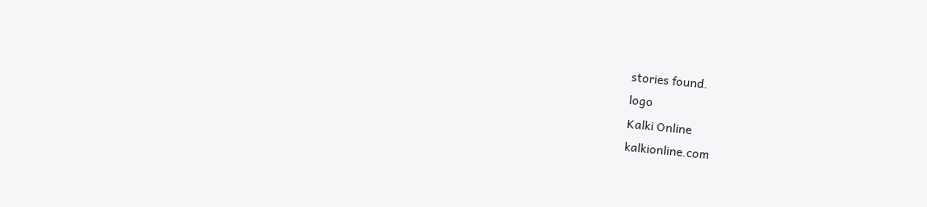stories found.
logo
Kalki Online
kalkionline.com